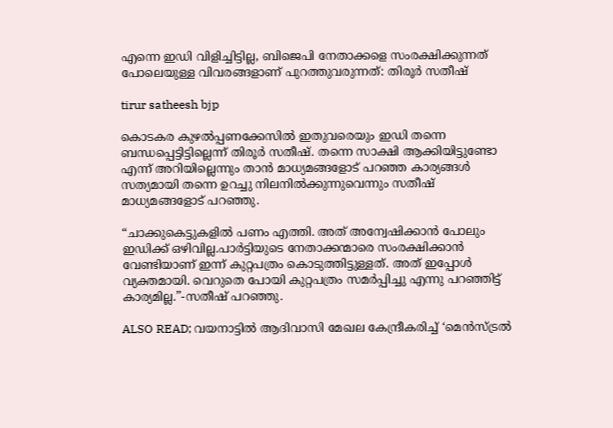എന്നെ ഇഡി വിളിച്ചിട്ടില്ല, ബിജെപി നേതാക്കളെ സംരക്ഷിക്കുന്നത് പോലെയുള്ള വിവരങ്ങളാണ് പുറത്തുവരുന്നത്: തിരൂർ സതീഷ്

tirur satheesh bjp

കൊടകര കുഴൽപ്പണക്കേസിൽ ഇതുവരെയും ഇഡി തന്നെ ബന്ധപ്പെട്ടിട്ടില്ലെന്ന് തിരൂർ സതീഷ്. തന്നെ സാക്ഷി ആക്കിയിട്ടുണ്ടോ എന്ന് അറിയില്ലെന്നും താൻ മാധ്യമങ്ങളോട് പറഞ്ഞ കാര്യങ്ങൾ സത്യമായി തന്നെ ഉറച്ചു നിലനിൽക്കുന്നുവെന്നും സതീഷ് മാധ്യമങ്ങളോട് പറഞ്ഞു.

“ചാക്കുകെട്ടുകളിൽ പണം എത്തി. അത് അന്വേഷിക്കാൻ പോലും ഇഡിക്ക് ഒഴിവില്ല.പാർട്ടിയുടെ നേതാക്കന്മാരെ സംരക്ഷിക്കാൻ വേണ്ടിയാണ് ഇന്ന് കുറ്റപത്രം കൊടുത്തിട്ടുള്ളത്. അത് ഇപ്പോൾ വ്യക്തമായി. വെറുതെ പോയി കുറ്റപത്രം സമർപ്പിച്ചു എന്നു പറഞ്ഞിട്ട് കാര്യമില്ല.”-സതീഷ് പറഞ്ഞു.

ALSO READ; വയനാട്ടില്‍ ആദിവാസി മേഖല കേന്ദ്രീകരിച്ച് ‘മെന്‍സ്ട്രല്‍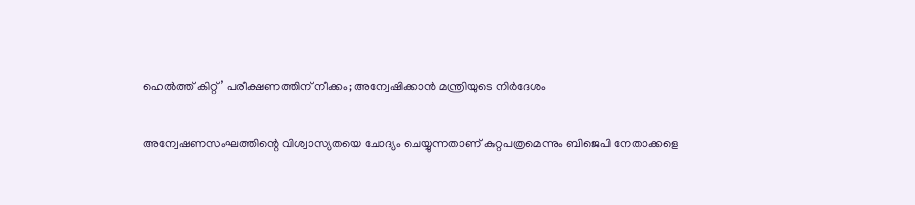ഹെല്‍ത്ത് കിറ്റ്’ പരീക്ഷണത്തിന് നീക്കം; അന്വേഷിക്കാൻ മന്ത്രിയുടെ നിർദേശം

അന്വേഷണസംഘത്തിന്റെ വിശ്വാസ്യതയെ ചോദ്യം ചെയ്യുന്നതാണ് കുറ്റപത്രമെന്നും ബിജെപി നേതാക്കളെ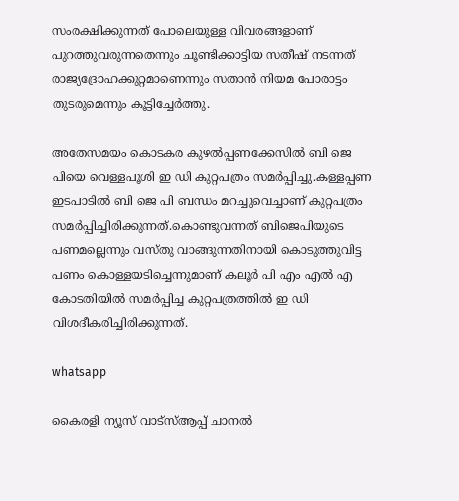സംരക്ഷിക്കുന്നത് പോലെയുള്ള വിവരങ്ങളാണ് പുറത്തുവരുന്നതെന്നും ചൂണ്ടിക്കാട്ടിയ സതീഷ് നടന്നത് രാജ്യദ്രോഹക്കുറ്റമാണെന്നും സതാൻ നിയമ പോരാട്ടം തുടരുമെന്നും കൂട്ടിച്ചേർത്തു.

അതേസമയം കൊടകര കുഴല്‍പ്പണക്കേസില്‍ ബി ജെ പിയെ വെള്ളപൂശി ഇ ഡി കുറ്റപത്രം സമര്‍പ്പിച്ചു.കള്ളപ്പണ ഇടപാടില്‍ ബി ജെ പി ബന്ധം മറച്ചുവെച്ചാണ് കുറ്റപത്രം സമര്‍പ്പിച്ചിരിക്കുന്നത്.കൊണ്ടുവന്നത് ബിജെപിയുടെ പണമല്ലെന്നും വസ്തു വാങ്ങുന്നതിനായി കൊടുത്തുവിട്ട പണം കൊള്ളയടിച്ചെന്നുമാണ് കലൂര്‍ പി എം എല്‍ എ കോടതിയില്‍ സമര്‍പ്പിച്ച കുറ്റപത്രത്തില്‍ ഇ ഡി വിശദീകരിച്ചിരിക്കുന്നത്.

whatsapp

കൈരളി ന്യൂസ് വാട്‌സ്ആപ്പ് ചാനല്‍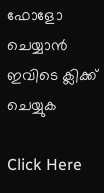ഫോളോ ചെയ്യാന്‍ ഇവിടെ ക്ലിക്ക് ചെയ്യുക

Click Here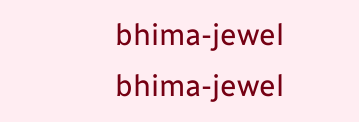bhima-jewel
bhima-jewel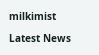milkimist

Latest News